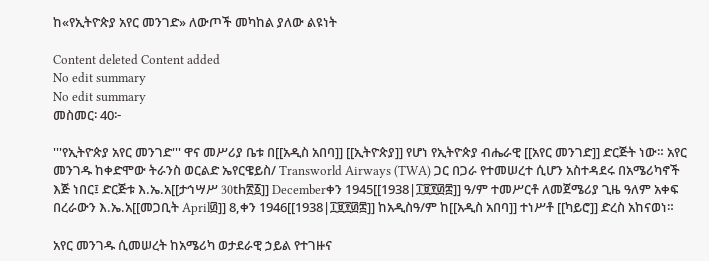ከ«የኢትዮጵያ አየር መንገድ» ለውጦች መካከል ያለው ልዩነት

Content deleted Content added
No edit summary
No edit summary
መስመር፡ 40፦

'''የኢትዮጵያ አየር መንገድ''' ዋና መሥሪያ ቤቱ በ[[አዲስ አበባ]] [[ኢትዮጵያ]] የሆነ የኢትዮጵያ ብሔራዊ [[አየር መንገድ]] ድርጅት ነው። አየር መንገዱ ከቀድሞው ትራንስ ወርልድ ኤየርዌይስ/ Transworld Airways (TWA) ጋር በጋራ የተመሠረተ ሲሆን አስተዳደሩ በአሜሪካኖች እጅ ነበር፤ ድርጅቱ እ.ኤ.አ[[ታኅሣሥ 30th፳፩]] Decemberቀን 1945[[1938|፲፱፻፴፰]] ዓ/ም ተመሥርቶ ለመጀሜሪያ ጊዜ ዓለም አቀፍ በረራውን እ.ኤ.አ[[መጋቢት April፴]] 8,ቀን 1946[[1938|፲፱፻፴፰]] ከአዲስዓ/ም ከ[[አዲስ አበባ]] ተነሥቶ [[ካይሮ]] ድረስ አከናወነ።

አየር መንገዱ ሲመሠረት ከአሜሪካ ወታደራዊ ኃይል የተገዙና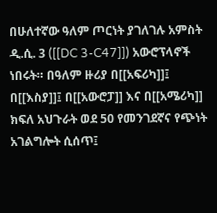በሁለተኛው ዓለም ጦርነት ያገለገሉ አምስት ዲ.ሲ. 3 ([[DC 3-C47]]) አውሮፕላኖች ነበሩት። በዓለም ዙሪያ በ[[አፍሪካ]]፤ በ[[እስያ]]፤ በ[[አውሮፓ]] እና በ[[አሜሪካ]] ክፍለ አህጉራት ወደ 50 የመንገደኛና የጭነት አገልግሎት ሲሰጥ፤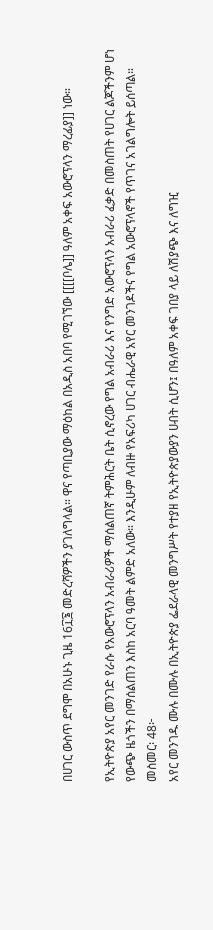በሀገር ውስጥ ደግሞ በአሁኑ ጊዜ 16፲፮ መድረሻዎችን ያገለግላል። ዋና የጣቢያው ማዕከል በአዲስ አበባ የሚገኘው [[[[ቦሌ]] ዓለም አቀፍ አውሮፕላን ማረፊያ]] ነው።

የኢትዮጵያ አየር መንገድ የራሱ የአውሮፕላን አብራሪዎች ማሰልጠኛ ትምሕርት ቤት ሲኖረው የግል አብራሪ እና የንግድ አውሮፕላን አብራሪ ፈቃድ በመስጠት የሀገር ልጆችንም ሆነ የውጭ ዜጎችን በማሰልጠን እስከ አርባ ዓመት ልምድ አለው። እንዲሁም ለብዙ የአፍሪካ ሀገር ብሔራዊ አየር መንገዶችና የግል አውሮፕላኖች የጥገና አገልግሎት ይሰጣል።
መስመር፡ 48፦
አየር መንገዱ ሙሉ በሙሉ በኢትዮጵያ ፌደራላዊ መንግሥት የተያዘ የኢትዮጵያውያን ሀብት ሲሆን፤ በዓለም አቀፍ ገበያ ላይ ለሽያጭ እና ለግዢ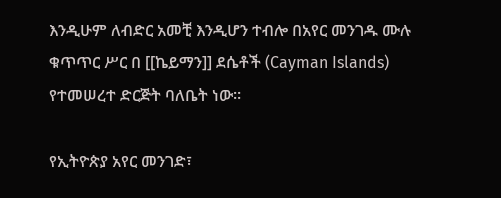እንዲሁም ለብድር አመቺ እንዲሆን ተብሎ በአየር መንገዱ ሙሉ ቁጥጥር ሥር በ [[ኬይማን]] ደሴቶች (Cayman Islands) የተመሠረተ ድርጅት ባለቤት ነው።

የኢትዮጵያ አየር መንገድ፣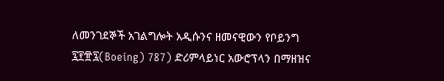ለመንገደኞች አገልግሎት አዲሱንና ዘመናዊውን የቦይንግ ፯፻፹፯(Boeing) 787) ድሪምላይነር አውሮፕላን በማዘዝና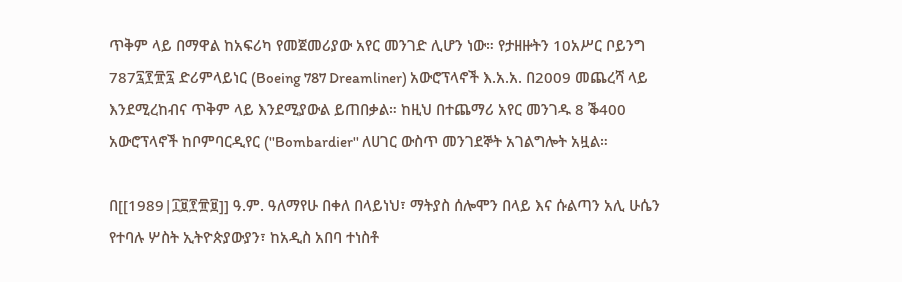ጥቅም ላይ በማዋል ከአፍሪካ የመጀመሪያው አየር መንገድ ሊሆን ነው። የታዘዙትን 10አሥር ቦይንግ 787፯፻፹፯ ድሪምላይነር (Boeing 787 Dreamliner) አውሮፕላኖች እ.አ.አ. በ2009 መጨረሻ ላይ እንደሚረከብና ጥቅም ላይ እንደሚያውል ይጠበቃል። ከዚህ በተጨማሪ አየር መንገዱ 8 ቕ400 አውሮፕላኖች ከቦምባርዲየር (''Bombardier'' ለሀገር ውስጥ መንገደኞት አገልግሎት አዟል።

በ[[1989|፲፱፻፹፱]] ዓ.ም. ዓለማየሁ በቀለ በላይነህ፣ ማትያስ ሰሎሞን በላይ እና ሱልጣን አሊ ሁሴን የተባሉ ሦስት ኢትዮጵያውያን፣ ከአዲስ አበባ ተነስቶ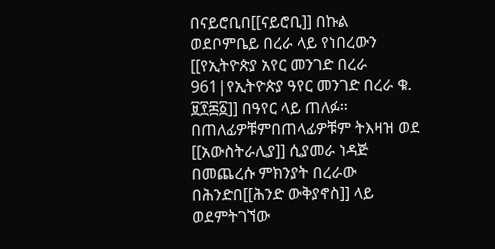በናይሮቢበ[[ናይሮቢ]] በኩል ወደቦምቤይ በረራ ላይ የነበረውን [[የኢትዮጵያ አየር መንገድ በረራ 961|የኢትዮጵያ ዓየር መንገድ በረራ ቁ. ፱፻፷፩]] በዓየር ላይ ጠለፉ። በጠለፊዎቹምበጠላፊዎቹም ትእዛዝ ወደ [[አውስትራሊያ]] ሲያመራ ነዳጅ በመጨረሱ ምክንያት በረራው በሕንድበ[[ሕንድ ውቅያኖስ]] ላይ ወደምትገኘው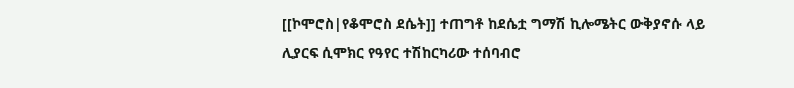[[ኮሞሮስ|የቆሞሮስ ደሴት]] ተጠግቶ ከደሴቷ ግማሽ ኪሎሜትር ውቅያኖሱ ላይ ሊያርፍ ሲሞክር የዓየር ተሽከርካሪው ተሰባብሮ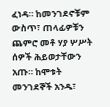ፈነዳ። ከመንገደኖቹም ውስጥ፣ ጠላፊዎቹን ጨምሮ መቶ ሃያ ሦሥት ሰዎች ሕይወታቸውን አጡ። ከሞቱት መንገደኞች አንዱ፣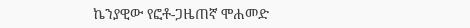ኬንያዊው የፎቶ-ጋዜጠኛ ሞሐመድ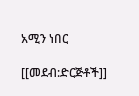አሚን ነበር

[[መደብ:ድርጅቶች]]